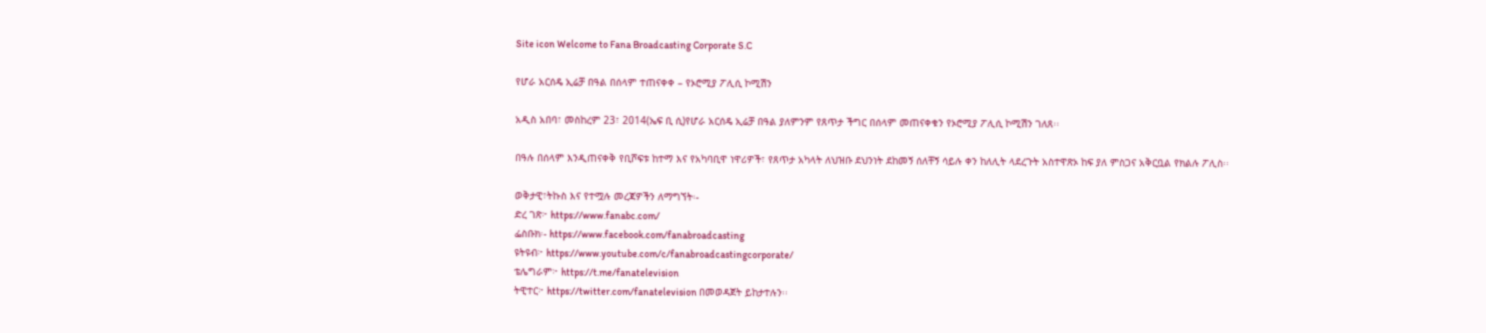Site icon Welcome to Fana Broadcasting Corporate S.C

የሆራ አርሰዴ ኢሬቻ በዓል በሰላም ተጠናቀቀ – የኦሮሚያ ፖሊሲ ኮሚሽን

አዲስ አበባ፣ መስከረም 23፣ 2014(ኤፍ ቢ ሲ)የሆራ አርሰዴ ኢሬቻ በዓል ያለምንም የጸጥታ ችግር በሰላም መጠናቀቁን የኦሮሚያ ፖሊሲ ኮሚሽን ገለጸ፡፡

በዓሉ በሰላም እንዲጠናቀቅ የቢሾፍቱ ከተማ እና የአካባቢዋ ነዋሪዎች፣ የጸጥታ አካላት ለህዝቡ ደህንነት ደከመኝ ሰለቸኝ ሳይሉ ቀን ከለሊት ላደረጉት አስተዋጽኦ ከፍ ያለ ምስጋና አቅርቧል የክልሉ ፖሊስ፡፡

ወቅታዊ፣ትኩስ እና የተሟሉ መረጃዎችን ለማግኘት፡-
ድረ ገጽ፦ https://www.fanabc.com/
ፌስቡክ፡- https://www.facebook.com/fanabroadcasting
ዩትዩብ፦ https://www.youtube.com/c/fanabroadcastingcorporate/
ቴሌግራም፦ https://t.me/fanatelevision
ትዊተር፦ https://twitter.com/fanatelevision በመወዳጀት ይከታተሉን፡፡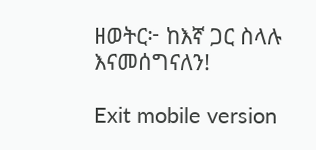ዘወትር፦ ከእኛ ጋር ስላሉ እናመሰግናለን!

Exit mobile version